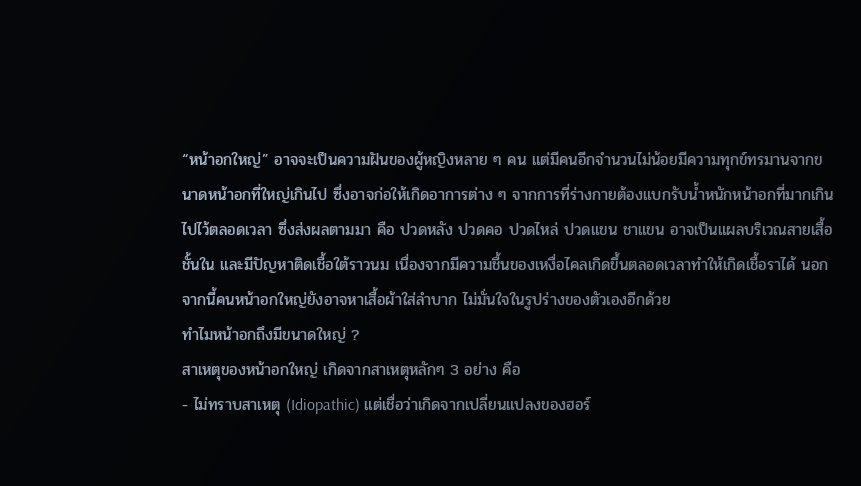“หน้าอกใหญ่” อาจจะเป็นความฝันของผู้หญิงหลาย ๆ คน แต่มีคนอีกจำนวนไม่น้อยมีความทุกข์ทรมานจากขนาดหน้าอกที่ใหญ่เกินไป ซึ่งอาจก่อให้เกิดอาการต่าง ๆ จากการที่ร่างกายต้องแบกรับน้ำหนักหน้าอกที่มากเกินไปไว้ตลอดเวลา ซึ่งส่งผลตามมา คือ ปวดหลัง ปวดคอ ปวดไหล่ ปวดแขน ชาแขน อาจเป็นแผลบริเวณสายเสื้อชั้นใน และมีปัญหาติดเชื้อใต้ราวนม เนื่องจากมีความชื้นของเหงื่อไคลเกิดขึ้นตลอดเวลาทำให้เกิดเชื้อราได้ นอกจากนี้คนหน้าอกใหญ่ยังอาจหาเสื้อผ้าใส่ลำบาก ไม่มั่นใจในรูปร่างของตัวเองอีกด้วย
ทำไมหน้าอกถึงมีขนาดใหญ่ ?
สาเหตุของหน้าอกใหญ่ เกิดจากสาเหตุหลักๆ 3 อย่าง คือ
- ไม่ทราบสาเหตุ (Idiopathic) แต่เชื่อว่าเกิดจากเปลี่ยนแปลงของฮอร์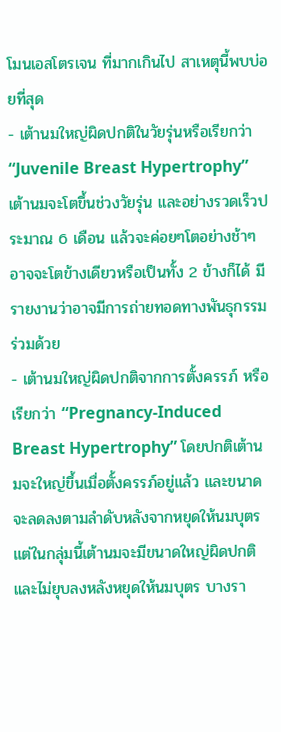โมนเอสโตรเจน ที่มากเกินไป สาเหตุนี้พบบ่อยที่สุด
- เต้านมใหญ่ผิดปกติในวัยรุ่นหรือเรียกว่า “Juvenile Breast Hypertrophy” เต้านมจะโตขึ้นช่วงวัยรุ่น และอย่างรวดเร็วประมาณ 6 เดือน แล้วจะค่อยๆโตอย่างช้าๆ อาจจะโตข้างเดียวหรือเป็นทั้ง 2 ข้างก็ได้ มีรายงานว่าอาจมีการถ่ายทอดทางพันธุกรรมร่วมด้วย
- เต้านมใหญ่ผิดปกติจากการตั้งครรภ์ หรือเรียกว่า “Pregnancy-Induced Breast Hypertrophy” โดยปกติเต้านมจะใหญ่ขึ้นเมื่อตั้งครรภ์อยู่แล้ว และขนาดจะลดลงตามลำดับหลังจากหยุดให้นมบุตร แต่ในกลุ่มนี้เต้านมจะมีขนาดใหญ่ผิดปกติ และไม่ยุบลงหลังหยุดให้นมบุตร บางรา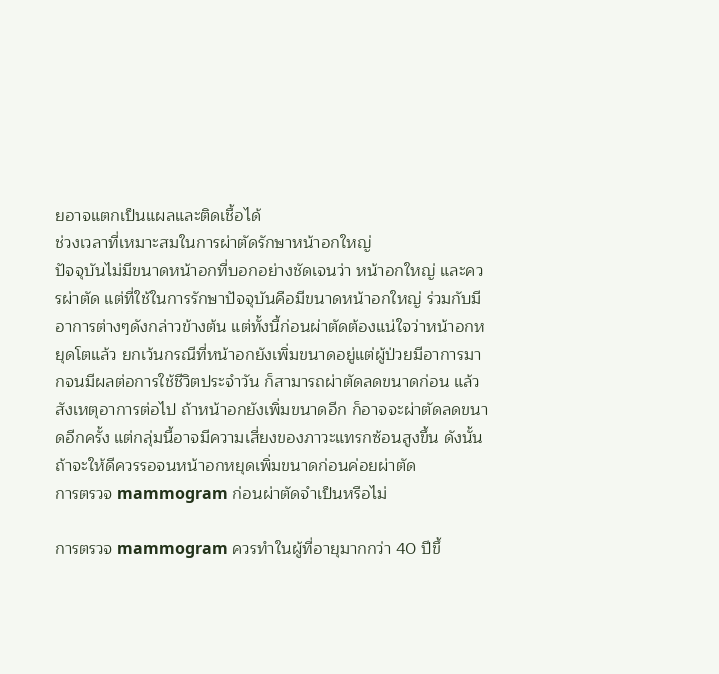ยอาจแตกเป็นแผลและติดเชื้อได้
ช่วงเวลาที่เหมาะสมในการผ่าตัดรักษาหน้าอกใหญ่
ปัจจุบันไม่มีขนาดหน้าอกที่บอกอย่างชัดเจนว่า หน้าอกใหญ่ และควรผ่าตัด แต่ที่ใช้ในการรักษาปัจจุบันคือมีขนาดหน้าอกใหญ่ ร่วมกับมีอาการต่างๆดังกล่าวข้างต้น แต่ทั้งนี้ก่อนผ่าตัดต้องแน่ใจว่าหน้าอกหยุดโตแล้ว ยกเว้นกรณีที่หน้าอกยังเพิ่มขนาดอยู่แต่ผู้ป่วยมีอาการมากจนมีผลต่อการใช้ชีวิตประจำวัน ก็สามารถผ่าตัดลดขนาดก่อน แล้วสังเหตุอาการต่อไป ถ้าหน้าอกยังเพิ่มขนาดอีก ก็อาจจะผ่าตัดลดขนาดอีกครั้ง แต่กลุ่มนี้อาจมีความเสี่ยงของภาวะแทรกซ้อนสูงขึ้น ดังนั้นถ้าจะให้ดีควรรอจนหน้าอกหยุดเพิ่มขนาดก่อนค่อยผ่าตัด
การตรวจ mammogram ก่อนผ่าตัดจำเป็นหรือไม่

การตรวจ mammogram ควรทำในผู้ที่อายุมากกว่า 40 ปีขึ้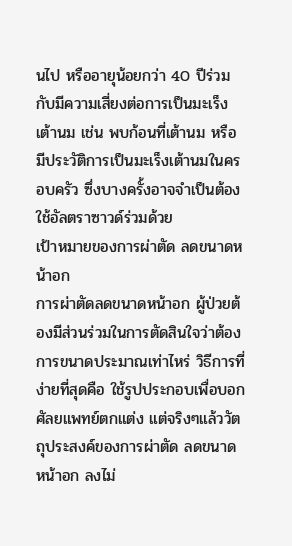นไป หรืออายุน้อยกว่า 40 ปีร่วมกับมีความเสี่ยงต่อการเป็นมะเร็งเต้านม เช่น พบก้อนที่เต้านม หรือมีประวัติการเป็นมะเร็งเต้านมในครอบครัว ซึ่งบางครั้งอาจจำเป็นต้องใช้อัลตราซาวด์ร่วมด้วย
เป้าหมายของการผ่าตัด ลดขนาดหน้าอก
การผ่าตัดลดขนาดหน้าอก ผู้ป่วยต้องมีส่วนร่วมในการตัดสินใจว่าต้องการขนาดประมาณเท่าไหร่ วิธีการที่ง่ายที่สุดคือ ใช้รูปประกอบเพื่อบอกศัลยแพทย์ตกแต่ง แต่จริงๆแล้ววัตถุประสงค์ของการผ่าตัด ลดขนาดหน้าอก ลงไม่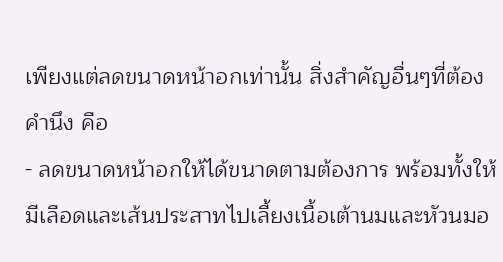เพียงแต่ลดขนาดหน้าอกเท่านั้น สิ่งสำคัญอื่นๆที่ต้องคำนึง คือ
- ลดขนาดหน้าอกให้ได้ขนาดตามต้องการ พร้อมทั้งให้มีเลือดและเส้นประสาทไปเลี้ยงเนื้อเต้านมและหัวนมอ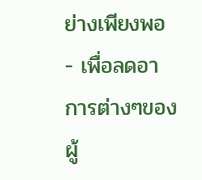ย่างเพียงพอ
- เพื่อลดอาการต่างๆของผู้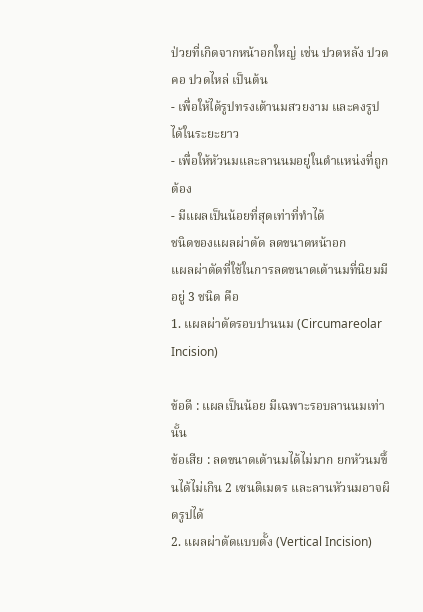ป่วยที่เกิดจากหน้าอกใหญ่ เช่น ปวดหลัง ปวดคอ ปวดไหล่ เป็นต้น
- เพื่อให้ได้รูปทรงเต้านมสวยงาม และคงรูปได้ในระยะยาว
- เพื่อให้หัวนมและลานนมอยู่ในตำแหน่งที่ถูกต้อง
- มีแผลเป็นน้อยที่สุดเท่าที่ทำได้
ชนิดของแผลผ่าตัด ลดขนาดหน้าอก
แผลผ่าตัดที่ใช้ในการลดขนาดเต้านมที่นิยมมีอยู่ 3 ชนิด คือ
1. แผลผ่าตัดรอบปานนม (Circumareolar Incision)

ข้อดี : แผลเป็นน้อย มีเฉพาะรอบลานนมเท่านั้น
ข้อเสีย : ลดขนาดเต้านมได้ไม่มาก ยกหัวนมขึ้นได้ไม่เกิน 2 เซนติเมตร และลานหัวนมอาจผิดรูปได้
2. แผลผ่าตัดแบบตั้ง (Vertical Incision)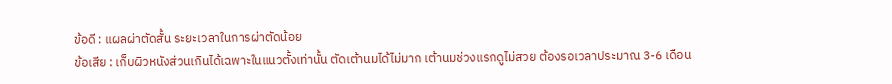ข้อดี : แผลผ่าตัดสั้น ระยะเวลาในการผ่าตัดน้อย
ข้อเสีย : เก็บผิวหนังส่วนเกินได้เฉพาะในแนวตั้งเท่านั้น ตัดเต้านมได้ไม่มาก เต้านมช่วงแรกดูไม่สวย ต้องรอเวลาประมาณ 3-6 เดือน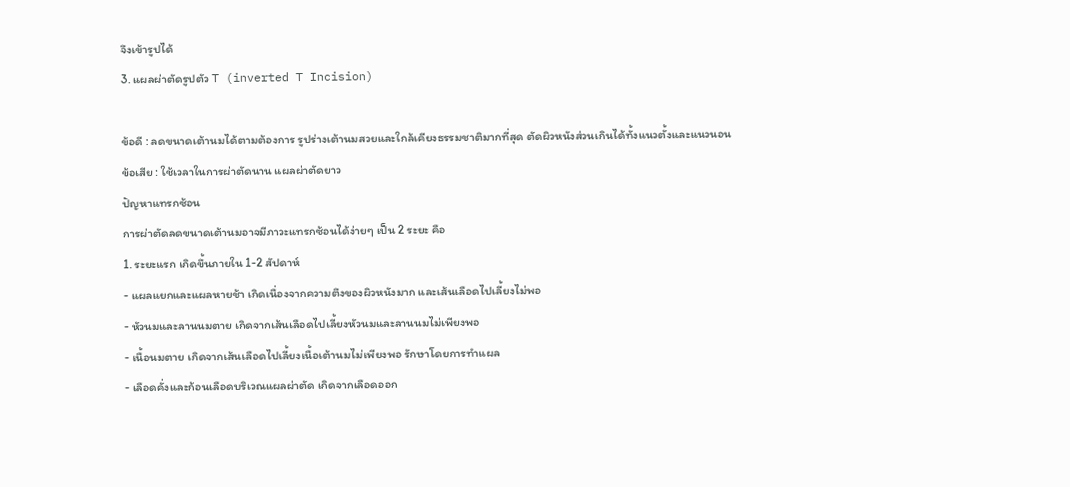จึงเข้ารูปได้
3. แผลผ่าตัดรูปตัว T (inverted T Incision)

ข้อดี : ลดขนาดเต้านมได้ตามต้องการ รูปร่างเต้านมสวยและใกล้เคียงธรรมชาติมากที่สุด ตัดผิวหนังส่วนเกินได้ทั้งแนวตั้งและแนวนอน
ข้อเสีย : ใช้เวลาในการผ่าตัดนาน แผลผ่าตัดยาว
ปัญหาแทรกซ้อน
การผ่าตัดลดขนาดเต้านมอาจมีภาวะแทรกซ้อนได้ง่ายๆ เป็น 2 ระยะ คือ
1. ระยะแรก เกิดขึ้นภายใน 1-2 สัปดาห์
- แผลแยกและแผลหายช้า เกิดเนื่องจากความตึงของผิวหนังมาก และเส้นเลือดไปเลี้ยงไม่พอ
- หัวนมและลานนมตาย เกิดจากเส้นเลือดไปเลี้ยงหัวนมและลานนมไม่เพียงพอ
- เนื้อนมตาย เกิดจากเส้นเลือดไปเลี้ยงเนื้อเต้านมไม่เพียงพอ รักษาโดยการทำแผล
- เลือดคั่งและก้อนเลือดบริเวณแผลผ่าตัด เกิดจากเลือดออก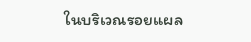ในบริเวณรอยแผล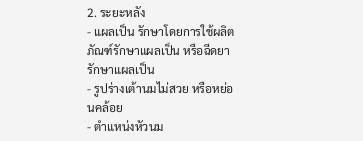2. ระยะหลัง
- แผลเป็น รักษาโดยการใช้ผลิตภัณฑ์รักษาแผลเป็น หรือฉีดยารักษาแผลเป็น
- รูปร่างเต้านมไม่สวย หรือหย่อนคล้อย
- ตำแหน่งหัวนม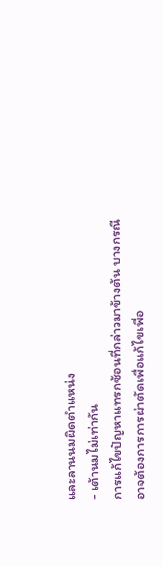และลานนมผิดตำแหน่ง
- เต้านมไม่เท่ากัน
การแก้ไขปัญหาแทรกซ้อนที่กล่าวมาข้างต้น บางกรณีอาจต้องการการผ่าตัดเพื่อแก้ไขเพื่อ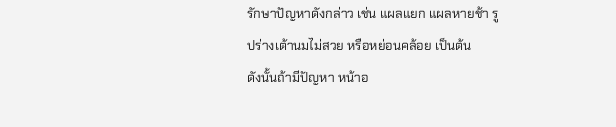รักษาปัญหาดังกล่าว เช่น แผลแยก แผลหายช้า รูปร่างเต้านมไม่สวย หรือหย่อนคล้อย เป็นต้น
ดังนั้นถ้ามีปัญหา หน้าอ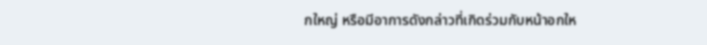กใหญ่ หรือมีอาการดังกล่าวที่เกิดร่วมกับหน้าอกให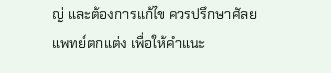ญ่ และต้องการแก้ไข ควรปรึกษาศัลยแพทย์ตกแต่ง เพื่อให้คำแนะ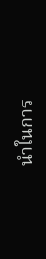นำในการ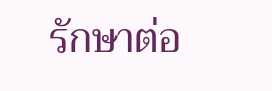รักษาต่อ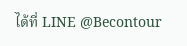ได้ที่ LINE @Becontour